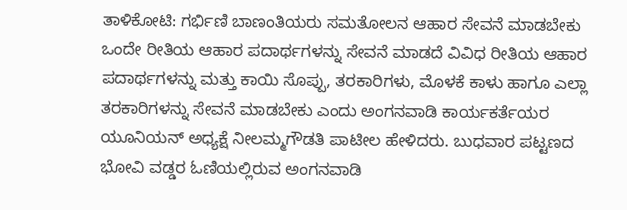ತಾಳಿಕೋಟಿ: ಗರ್ಭಿಣಿ ಬಾಣಂತಿಯರು ಸಮತೋಲನ ಆಹಾರ ಸೇವನೆ ಮಾಡಬೇಕು ಒಂದೇ ರೀತಿಯ ಆಹಾರ ಪದಾರ್ಥಗಳನ್ನು ಸೇವನೆ ಮಾಡದೆ ವಿವಿಧ ರೀತಿಯ ಆಹಾರ ಪದಾರ್ಥಗಳನ್ನು ಮತ್ತು ಕಾಯಿ ಸೊಪ್ಪು, ತರಕಾರಿಗಳು, ಮೊಳಕೆ ಕಾಳು ಹಾಗೂ ಎಲ್ಲಾ ತರಕಾರಿಗಳನ್ನು ಸೇವನೆ ಮಾಡಬೇಕು ಎಂದು ಅಂಗನವಾಡಿ ಕಾರ್ಯಕರ್ತೆಯರ ಯೂನಿಯನ್ ಅಧ್ಯಕ್ಷೆ ನೀಲಮ್ಮಗೌಡತಿ ಪಾಟೀಲ ಹೇಳಿದರು. ಬುಧವಾರ ಪಟ್ಟಣದ ಭೋವಿ ವಡ್ಡರ ಓಣಿಯಲ್ಲಿರುವ ಅಂಗನವಾಡಿ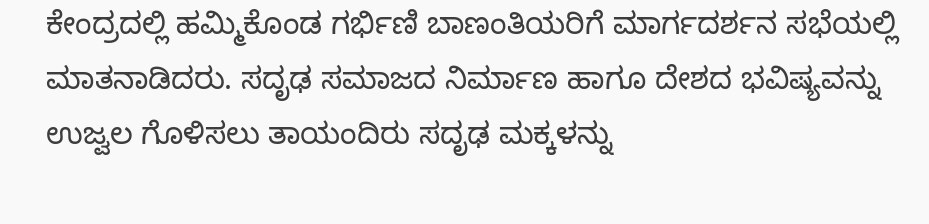ಕೇಂದ್ರದಲ್ಲಿ ಹಮ್ಮಿಕೊಂಡ ಗರ್ಭಿಣಿ ಬಾಣಂತಿಯರಿಗೆ ಮಾರ್ಗದರ್ಶನ ಸಭೆಯಲ್ಲಿ ಮಾತನಾಡಿದರು. ಸದೃಢ ಸಮಾಜದ ನಿರ್ಮಾಣ ಹಾಗೂ ದೇಶದ ಭವಿಷ್ಯವನ್ನು ಉಜ್ವಲ ಗೊಳಿಸಲು ತಾಯಂದಿರು ಸದೃಢ ಮಕ್ಕಳನ್ನು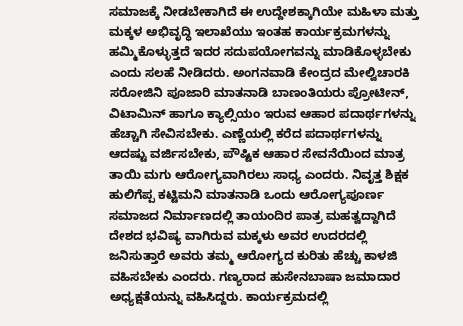ಸಮಾಜಕ್ಕೆ ನೀಡಬೇಕಾಗಿದೆ ಈ ಉದ್ದೇಶಕ್ಕಾಗಿಯೇ ಮಹಿಳಾ ಮತ್ತು ಮಕ್ಕಳ ಅಭಿವೃದ್ಧಿ ಇಲಾಖೆಯು ಇಂತಹ ಕಾರ್ಯಕ್ರಮಗಳನ್ನು ಹಮ್ಮಿಕೊಳ್ಳುತ್ತದೆ ಇದರ ಸದುಪಯೋಗವನ್ನು ಮಾಡಿಕೊಳ್ಳಬೇಕು ಎಂದು ಸಲಹೆ ನೀಡಿದರು. ಅಂಗನವಾಡಿ ಕೇಂದ್ರದ ಮೇಲ್ವಿಚಾರಕಿ ಸರೋಜಿನಿ ಪೂಜಾರಿ ಮಾತನಾಡಿ ಬಾಣಂತಿಯರು ಪ್ರೋಟೀನ್, ವಿಟಾಮಿನ್ ಹಾಗೂ ಕ್ಯಾಲ್ಸಿಯಂ ಇರುವ ಆಹಾರ ಪದಾರ್ಥಗಳನ್ನು ಹೆಚ್ಚಾಗಿ ಸೇವಿಸಬೇಕು. ಎಣ್ಣೆಯಲ್ಲಿ ಕರೆದ ಪದಾರ್ಥಗಳನ್ನು ಆದಷ್ಟು ವರ್ಜಿಸಬೇಕು, ಪೌಷ್ಟಿಕ ಆಹಾರ ಸೇವನೆಯಿಂದ ಮಾತ್ರ ತಾಯಿ ಮಗು ಆರೋಗ್ಯವಾಗಿರಲು ಸಾಧ್ಯ ಎಂದರು. ನಿವೃತ್ತ ಶಿಕ್ಷಕ ಹುಲಿಗೆಪ್ಪ ಕಟ್ಟಿಮನಿ ಮಾತನಾಡಿ ಒಂದು ಆರೋಗ್ಯಪೂರ್ಣ ಸಮಾಜದ ನಿರ್ಮಾಣದಲ್ಲಿ ತಾಯಂದಿರ ಪಾತ್ರ ಮಹತ್ವದ್ದಾಗಿದೆ ದೇಶದ ಭವಿಷ್ಯ ವಾಗಿರುವ ಮಕ್ಕಳು ಅವರ ಉದರದಲ್ಲಿ ಜನಿಸುತ್ತಾರೆ ಅವರು ತಮ್ಮ ಆರೋಗ್ಯದ ಕುರಿತು ಹೆಚ್ಚು ಕಾಳಜಿ ವಹಿಸಬೇಕು ಎಂದರು. ಗಣ್ಯರಾದ ಹುಸೇನಬಾಷಾ ಜಮಾದಾರ ಅಧ್ಯಕ್ಷತೆಯನ್ನು ವಹಿಸಿದ್ದರು. ಕಾರ್ಯಕ್ರಮದಲ್ಲಿ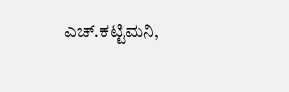ಎಚ್.ಕಟ್ಟಿಮನಿ,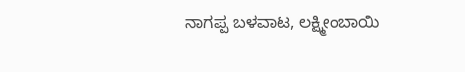ನಾಗಪ್ಪ ಬಳವಾಟ, ಲಕ್ಷ್ಮೀಂಬಾಯಿ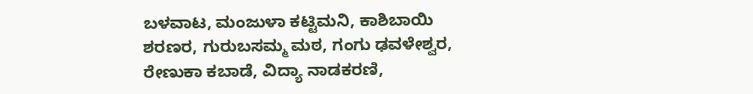ಬಳವಾಟ, ಮಂಜುಳಾ ಕಟ್ಟಿಮನಿ, ಕಾಶಿಬಾಯಿ ಶರಣರ, ಗುರುಬಸಮ್ಮ ಮಠ, ಗಂಗು ಢವಳೇಶ್ವರ, ರೇಣುಕಾ ಕಬಾಡೆ, ವಿದ್ಯಾ ನಾಡಕರಣಿ,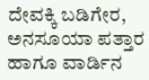ದೇವಕ್ಕಿ ಬಡಿಗೇರ, ಅನಸೂಯಾ ಪತ್ತಾರ ಹಾಗೂ ವಾರ್ಡಿನ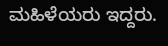ಮಹಿಳೆಯರು ಇದ್ದರು.